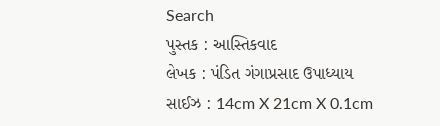Search
પુસ્તક : આસ્તિકવાદ
લેખક : પંડિત ગંગાપ્રસાદ ઉપાધ્યાય
સાઈઝ : 14cm X 21cm X 0.1cm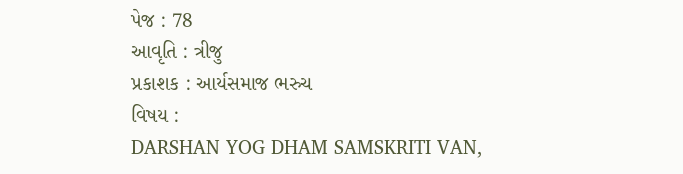પેજ : 78
આવૃતિ : ત્રીજુ
પ્રકાશક : આર્યસમાજ ભરુચ
વિષય :
DARSHAN YOG DHAM SAMSKRITI VAN,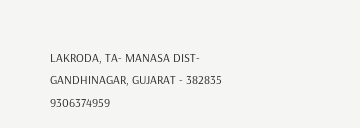LAKRODA, TA- MANASA DIST- GANDHINAGAR, GUJARAT - 382835
9306374959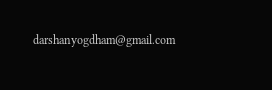darshanyogdham@gmail.com